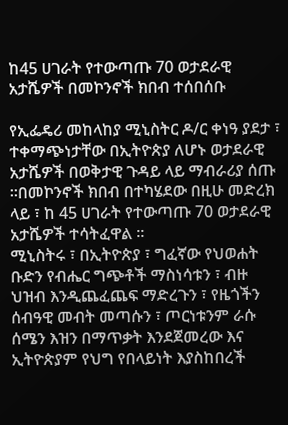ከ45 ሀገራት የተውጣጡ 70 ወታደራዊ አታሼዎች በመኮንኖች ክበብ ተሰበሰቡ

የኢፌዴሪ መከላከያ ሚኒስትር ዶ/ር ቀነዓ ያደታ ፣ ተቀማጭነታቸው በኢትዮጵያ ለሆኑ ወታደራዊ አታሼዎች በወቅታዊ ጉዳይ ላይ ማብራሪያ ሰጡ ።በመኮንኖች ክበብ በተካሄደው በዚሁ መድረክ ላይ ፣ ከ 45 ሀገራት የተውጣጡ 70 ወታደራዊ አታሼዎች ተሳትፈዋል ።
ሚኒስትሩ ፣ በኢትዮጵያ ፣ ግፈኛው የህወሐት ቡድን የብሔር ግጭቶች ማስነሳቱን ፣ ብዙ ህዝብ እንዲጨፈጨፍ ማድረጉን ፣ የዜጎችን ሰብዓዊ መብት መጣሱን ፣ ጦርነቱንም ራሱ ሰሜን እዝን በማጥቃት እንደጀመረው እና ኢትዮጵያም የህግ የበላይነት እያስከበረች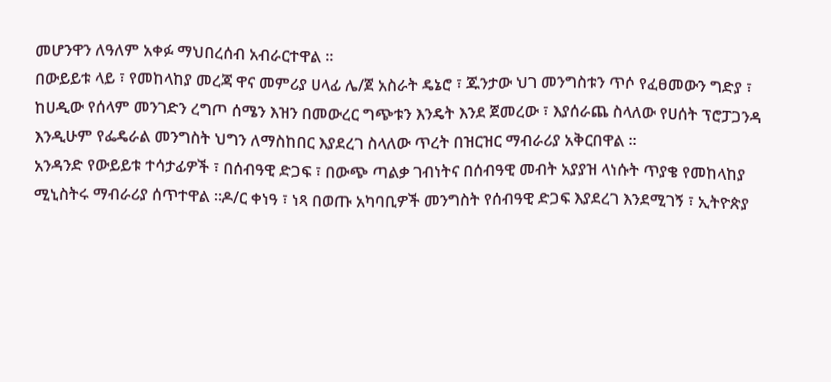መሆንዋን ለዓለም አቀፉ ማህበረሰብ አብራርተዋል ።
በውይይቱ ላይ ፣ የመከላከያ መረጃ ዋና መምሪያ ሀላፊ ሌ/ጀ አስራት ዴኔሮ ፣ ጁንታው ህገ መንግስቱን ጥሶ የፈፀመውን ግድያ ፣ ከሀዲው የሰላም መንገድን ረግጦ ሰሜን እዝን በመውረር ግጭቱን እንዴት እንደ ጀመረው ፣ እያሰራጨ ስላለው የሀሰት ፕሮፓጋንዳ እንዲሁም የፌዴራል መንግስት ህግን ለማስከበር እያደረገ ስላለው ጥረት በዝርዝር ማብራሪያ አቅርበዋል ።
አንዳንድ የውይይቱ ተሳታፊዎች ፣ በሰብዓዊ ድጋፍ ፣ በውጭ ጣልቃ ገብነትና በሰብዓዊ መብት አያያዝ ላነሱት ጥያቄ የመከላከያ ሚኒስትሩ ማብራሪያ ሰጥተዋል ።ዶ/ር ቀነዓ ፣ ነጻ በወጡ አካባቢዎች መንግስት የሰብዓዊ ድጋፍ እያደረገ እንደሚገኝ ፣ ኢትዮጵያ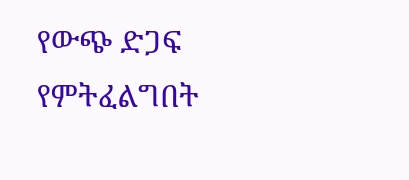የውጭ ድጋፍ የምትፈልግበት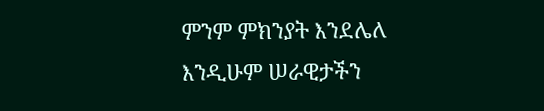ምንም ምክንያት እንደሌለ እንዲሁም ሠራዊታችን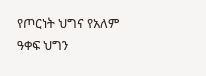የጦርነት ህግና የአለም ዓቀፍ ህግን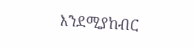እንደሚያከብር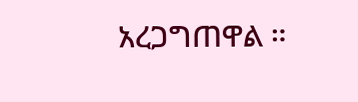አረጋግጠዋል ።